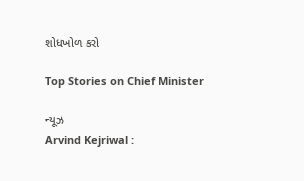શોધખોળ કરો

Top Stories on Chief Minister

ન્યૂઝ
Arvind Kejriwal :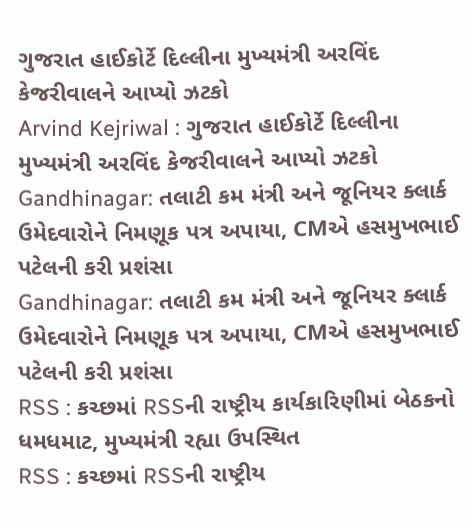ગુજરાત હાઈકોર્ટે દિલ્લીના મુખ્યમંત્રી અરવિંદ કેજરીવાલને આપ્યો ઝટકો
Arvind Kejriwal : ગુજરાત હાઈકોર્ટે દિલ્લીના મુખ્યમંત્રી અરવિંદ કેજરીવાલને આપ્યો ઝટકો
Gandhinagar: તલાટી કમ મંત્રી અને જૂનિયર ક્લાર્ક ઉમેદવારોને નિમણૂક પત્ર અપાયા, CMએ હસમુખભાઈ પટેલની કરી પ્રશંસા
Gandhinagar: તલાટી કમ મંત્રી અને જૂનિયર ક્લાર્ક ઉમેદવારોને નિમણૂક પત્ર અપાયા, CMએ હસમુખભાઈ પટેલની કરી પ્રશંસા
RSS : કચ્છમાં RSSની રાષ્ટ્રીય કાર્યકારિણીમાં બેઠકનો ધમધમાટ, મુખ્યમંત્રી રહ્યા ઉપસ્થિત
RSS : કચ્છમાં RSSની રાષ્ટ્રીય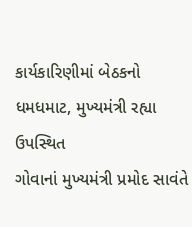કાર્યકારિણીમાં બેઠકનો ધમધમાટ, મુખ્યમંત્રી રહ્યા ઉપસ્થિત
ગોવાનાં મુખ્યમંત્રી પ્રમોદ સાવંતે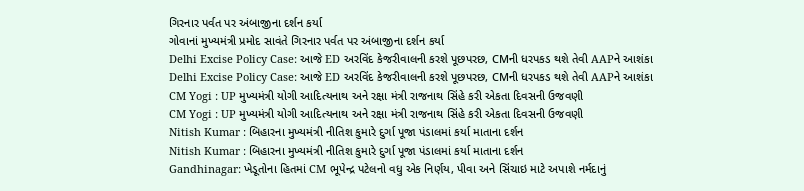ગિરનાર પર્વત પર અંબાજીના દર્શન કર્યા
ગોવાનાં મુખ્યમંત્રી પ્રમોદ સાવંતે ગિરનાર પર્વત પર અંબાજીના દર્શન કર્યા
Delhi Excise Policy Case: આજે ED અરવિંદ કેજરીવાલની કરશે પૂછપરછ, CMની ધરપકડ થશે તેવી AAPને આશંકા
Delhi Excise Policy Case: આજે ED અરવિંદ કેજરીવાલની કરશે પૂછપરછ, CMની ધરપકડ થશે તેવી AAPને આશંકા
CM Yogi : UP મુખ્યમંત્રી યોગી આદિત્યનાથ અને રક્ષા મંત્રી રાજનાથ સિંહે કરી એકતા દિવસની ઉજવણી
CM Yogi : UP મુખ્યમંત્રી યોગી આદિત્યનાથ અને રક્ષા મંત્રી રાજનાથ સિંહે કરી એકતા દિવસની ઉજવણી
Nitish Kumar : બિહારના મુખ્યમંત્રી નીતિશ કુમારે દુર્ગા પૂજા પંડાલમાં કર્યા માતાના દર્શન
Nitish Kumar : બિહારના મુખ્યમંત્રી નીતિશ કુમારે દુર્ગા પૂજા પંડાલમાં કર્યા માતાના દર્શન
Gandhinagar: ખેડૂતોના હિતમાં CM ભૂપેન્દ્ર પટેલનો વધુ એક નિર્ણય, પીવા અને સિંચાઇ માટે અપાશે નર્મદાનું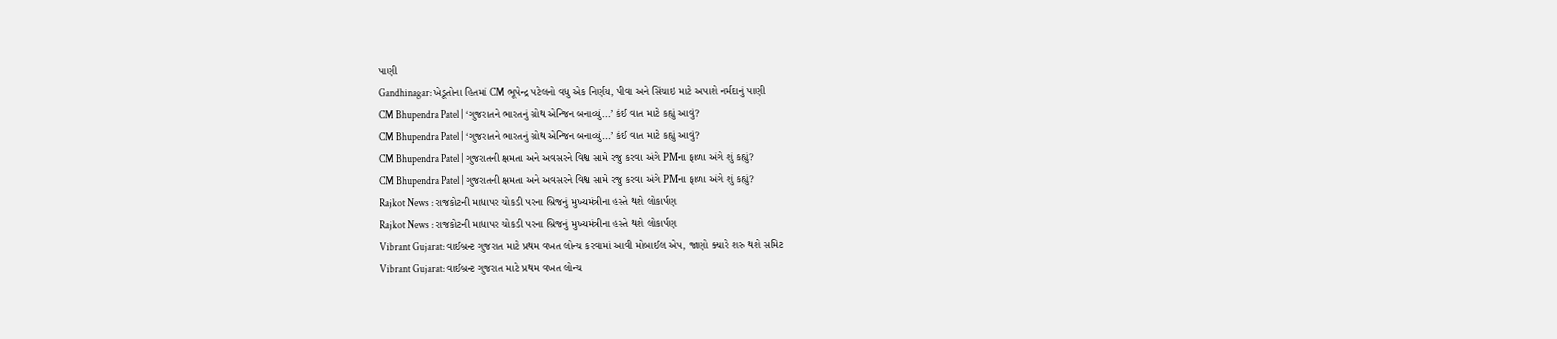પાણી
Gandhinagar: ખેડૂતોના હિતમાં CM ભૂપેન્દ્ર પટેલનો વધુ એક નિર્ણય, પીવા અને સિંચાઇ માટે અપાશે નર્મદાનું પાણી
CM Bhupendra Patel | ‘ગુજરાતને ભારતનું ગ્રોથ એન્જિન બનાવ્યું...’ કંઈ વાત માટે કહ્યું આવું?
CM Bhupendra Patel | ‘ગુજરાતને ભારતનું ગ્રોથ એન્જિન બનાવ્યું...’ કંઈ વાત માટે કહ્યું આવું?
CM Bhupendra Patel | ગુજરાતની ક્ષમતા અને અવસરને વિશ્વ સામે રજુ કરવા અંગે PMના ફાળા અંગે શું કહ્યું?
CM Bhupendra Patel | ગુજરાતની ક્ષમતા અને અવસરને વિશ્વ સામે રજુ કરવા અંગે PMના ફાળા અંગે શું કહ્યું?
Rajkot News : રાજકોટની માધાપર ચોકડી પરના બ્રિજનું મુખ્યમંત્રીના હસ્તે થશે લોકાર્પણ
Rajkot News : રાજકોટની માધાપર ચોકડી પરના બ્રિજનું મુખ્યમંત્રીના હસ્તે થશે લોકાર્પણ
Vibrant Gujarat: વાઈબ્રન્ટ ગુજરાત માટે પ્રથમ વખત લોન્ચ કરવામાં આવી મોબાઈલ એપ, જાણો ક્યારે શરુ થશે સમિટ
Vibrant Gujarat: વાઈબ્રન્ટ ગુજરાત માટે પ્રથમ વખત લોન્ચ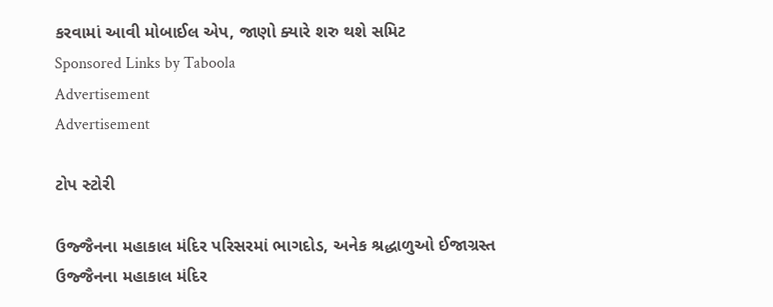કરવામાં આવી મોબાઈલ એપ, જાણો ક્યારે શરુ થશે સમિટ
Sponsored Links by Taboola
Advertisement
Advertisement

ટોપ સ્ટોરી

ઉજ્જૈનના મહાકાલ મંદિર પરિસરમાં ભાગદોડ, અનેક શ્રદ્ધાળુઓ ઈજાગ્રસ્ત
ઉજ્જૈનના મહાકાલ મંદિર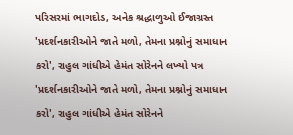પરિસરમાં ભાગદોડ, અનેક શ્રદ્ધાળુઓ ઈજાગ્રસ્ત
'પ્રદર્શનકારીઓને જાતે મળો, તેમના પ્રશ્નોનું સમાધાન કરો', રાહુલ ગાંધીએ હેમંત સોરેનને લખ્યો પત્ર
'પ્રદર્શનકારીઓને જાતે મળો, તેમના પ્રશ્નોનું સમાધાન કરો', રાહુલ ગાંધીએ હેમંત સોરેનને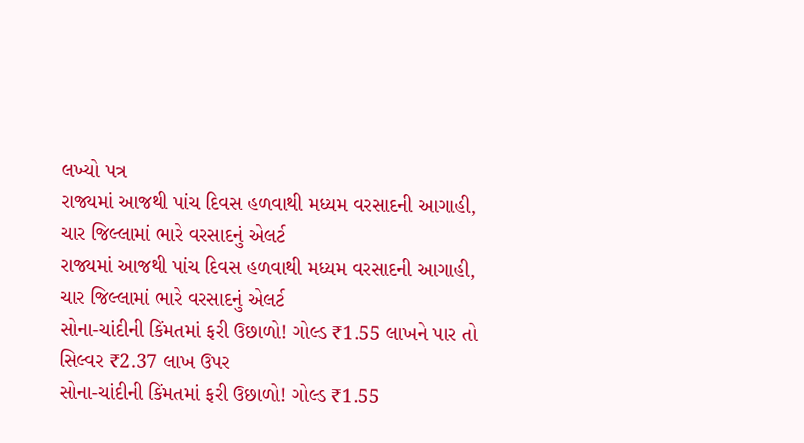લખ્યો પત્ર
રાજ્યમાં આજથી પાંચ દિવસ હળવાથી મધ્યમ વરસાદની આગાહી, ચાર જિલ્લામાં ભારે વરસાદનું એલર્ટ
રાજ્યમાં આજથી પાંચ દિવસ હળવાથી મધ્યમ વરસાદની આગાહી, ચાર જિલ્લામાં ભારે વરસાદનું એલર્ટ
સોના-ચાંદીની કિંમતમાં ફરી ઉછાળો! ગોલ્ડ ₹1.55 લાખને પાર તો સિલ્વર ₹2.37 લાખ ઉપર
સોના-ચાંદીની કિંમતમાં ફરી ઉછાળો! ગોલ્ડ ₹1.55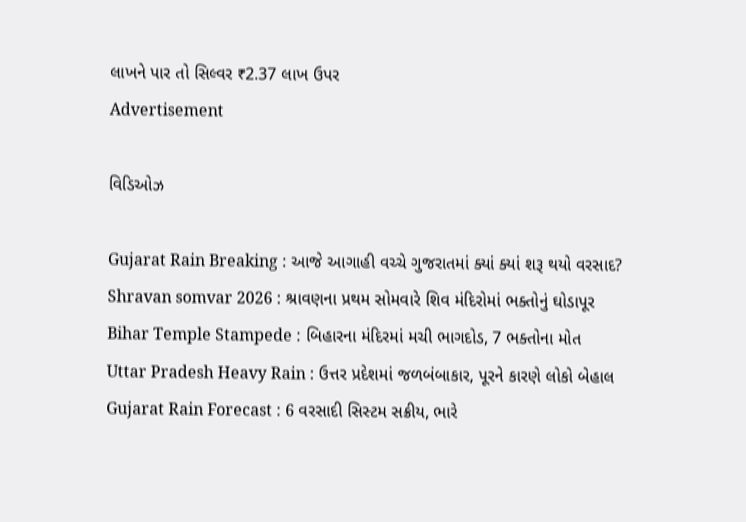લાખને પાર તો સિલ્વર ₹2.37 લાખ ઉપર
Advertisement

વિડિઓઝ

Gujarat Rain Breaking : આજે આગાહી વચ્ચે ગુજરાતમાં ક્યાં ક્યાં શરૂ થયો વરસાદ?
Shravan somvar 2026 : શ્રાવણના પ્રથમ સોમવારે શિવ મંદિરોમાં ભક્તોનું ઘોડાપૂર
Bihar Temple Stampede : બિહારના મંદિરમાં મચી ભાગદોડ, 7 ભક્તોના મોત
Uttar Pradesh Heavy Rain : ઉત્તર પ્રદેશમાં જળબંબાકાર, પૂરને કારણે લોકો બેહાલ
Gujarat Rain Forecast : 6 વરસાદી સિસ્ટમ સક્રીય, ભારે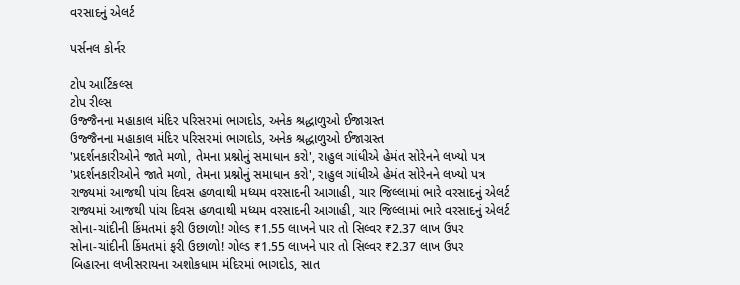વરસાદનું એલર્ટ

પર્સનલ કોર્નર

ટોપ આર્ટિકલ્સ
ટોપ રીલ્સ
ઉજ્જૈનના મહાકાલ મંદિર પરિસરમાં ભાગદોડ, અનેક શ્રદ્ધાળુઓ ઈજાગ્રસ્ત
ઉજ્જૈનના મહાકાલ મંદિર પરિસરમાં ભાગદોડ, અનેક શ્રદ્ધાળુઓ ઈજાગ્રસ્ત
'પ્રદર્શનકારીઓને જાતે મળો, તેમના પ્રશ્નોનું સમાધાન કરો', રાહુલ ગાંધીએ હેમંત સોરેનને લખ્યો પત્ર
'પ્રદર્શનકારીઓને જાતે મળો, તેમના પ્રશ્નોનું સમાધાન કરો', રાહુલ ગાંધીએ હેમંત સોરેનને લખ્યો પત્ર
રાજ્યમાં આજથી પાંચ દિવસ હળવાથી મધ્યમ વરસાદની આગાહી, ચાર જિલ્લામાં ભારે વરસાદનું એલર્ટ
રાજ્યમાં આજથી પાંચ દિવસ હળવાથી મધ્યમ વરસાદની આગાહી, ચાર જિલ્લામાં ભારે વરસાદનું એલર્ટ
સોના-ચાંદીની કિંમતમાં ફરી ઉછાળો! ગોલ્ડ ₹1.55 લાખને પાર તો સિલ્વર ₹2.37 લાખ ઉપર
સોના-ચાંદીની કિંમતમાં ફરી ઉછાળો! ગોલ્ડ ₹1.55 લાખને પાર તો સિલ્વર ₹2.37 લાખ ઉપર
બિહારના લખીસરાયના અશોકધામ મંદિરમાં ભાગદોડ, સાત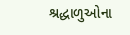શ્રદ્ધાળુઓના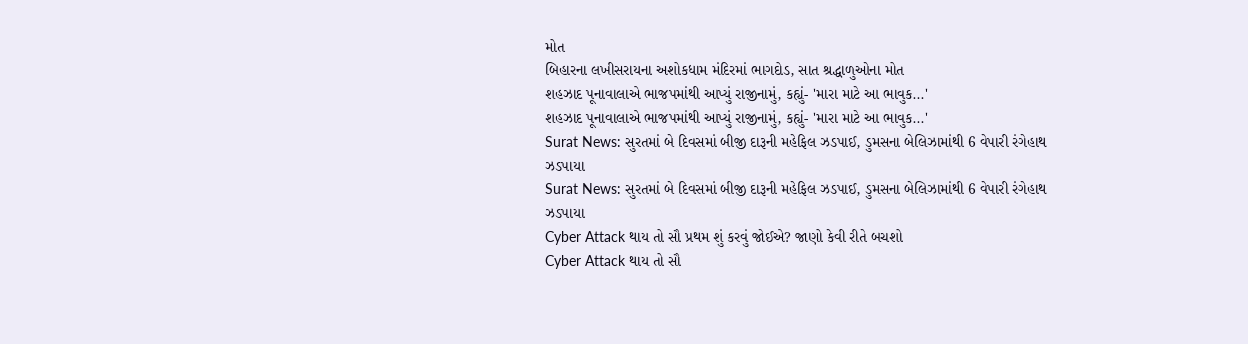મોત
બિહારના લખીસરાયના અશોકધામ મંદિરમાં ભાગદોડ, સાત શ્રદ્ધાળુઓના મોત
શહઝાદ પૂનાવાલાએ ભાજપમાંથી આપ્યું રાજીનામું, કહ્યું- 'મારા માટે આ ભાવુક...'
શહઝાદ પૂનાવાલાએ ભાજપમાંથી આપ્યું રાજીનામું, કહ્યું- 'મારા માટે આ ભાવુક...'
Surat News: સુરતમાં બે દિવસમાં બીજી દારૂની મહેફિલ ઝડપાઈ, ડુમસના બેલિઝામાંથી 6 વેપારી રંગેહાથ ઝડપાયા
Surat News: સુરતમાં બે દિવસમાં બીજી દારૂની મહેફિલ ઝડપાઈ, ડુમસના બેલિઝામાંથી 6 વેપારી રંગેહાથ ઝડપાયા
Cyber Attack થાય તો સૌ પ્રથમ શું કરવું જોઈએ? જાણો કેવી રીતે બચશો
Cyber Attack થાય તો સૌ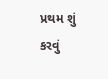પ્રથમ શું કરવું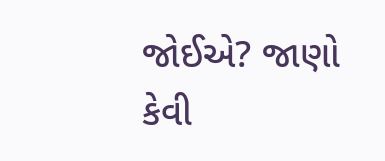જોઈએ? જાણો કેવી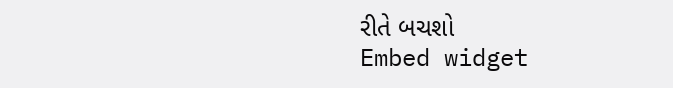રીતે બચશો
Embed widget